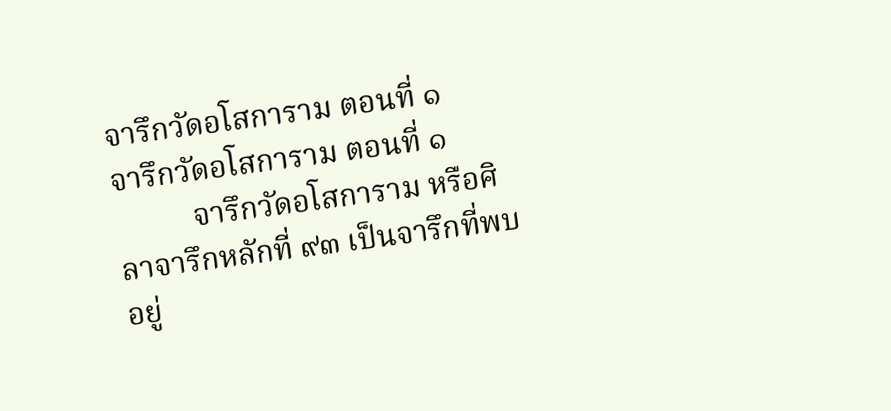จารึกวัดอโสการาม ตอนที่ ๑
จารึกวัดอโสการาม ตอนที่ ๑
          จารึกวัดอโสการาม หรือศิลาจารึกหลักที่ ๙๓ เป็นจารึกที่พบอยู่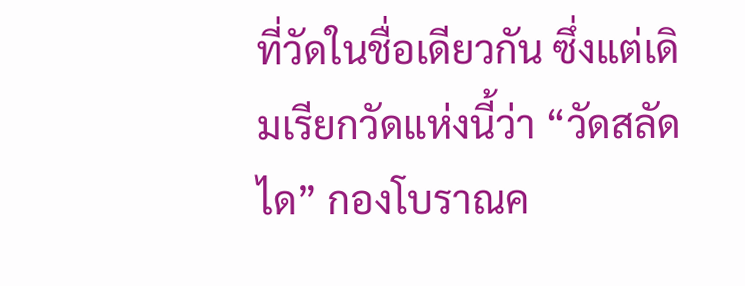ที่วัดในชื่อเดียวกัน ซึ่งแต่เดิมเรียกวัดแห่งนี้ว่า “วัดสลัดได” กองโบราณค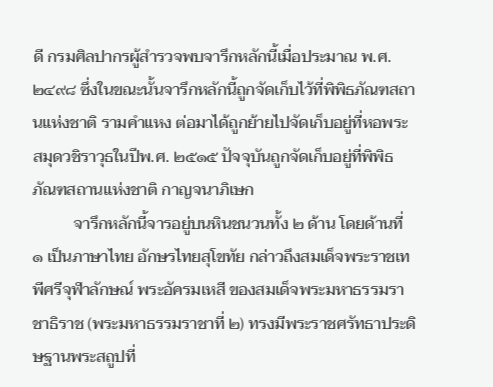ดี กรมศิลปากรผู้สำรวจพบจารึกหลักนี้เมื่อประมาณ พ.ศ. ๒๔๙๘ ซึ่งในขณะนั้นจารึกหลักนี้ถูกจัดเก็บไว้ที่พิพิธภัณฑสถานแห่งชาติ รามคำแหง ต่อมาได้ถูกย้ายไปจัดเก็บอยู่ที่หอพระสมุดวชิราวุธในปีพ.ศ. ๒๕๑๕ ปัจจุบันถูกจัดเก็บอยู่ที่พิพิธภัณฑสถานแห่งชาติ กาญจนาภิเษก
          จารึกหลักนี้จารอยู่บนหินชนวนทั้ง ๒ ด้าน โดยด้านที่ ๑ เป็นภาษาไทย อักษรไทยสุโขทัย กล่าวถึงสมเด็จพระราชเทพีศรีจุฬาลักษณ์ พระอัครมเหสี ของสมเด็จพระมหาธรรมราชาธิราช (พระมหาธรรมราชาที่ ๒) ทรงมีพระราชศรัทธาประดิษฐานพระสถูปที่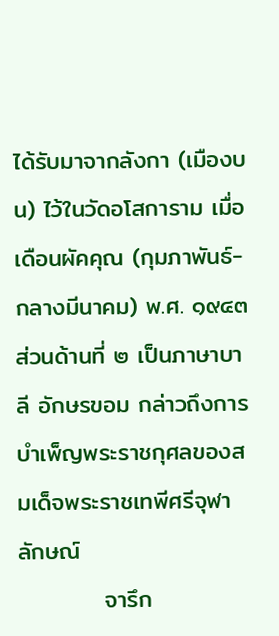ได้รับมาจากลังกา (เมืองบน) ไว้ในวัดอโสการาม เมื่อเดือนผัคคุณ (กุมภาพันธ์-กลางมีนาคม) พ.ศ. ๑๙๔๓ ส่วนด้านที่ ๒ เป็นภาษาบาลี อักษรขอม กล่าวถึงการบำเพ็ญพระราชกุศลของสมเด็จพระราชเทพีศรีจุฬาลักษณ์
          จารึก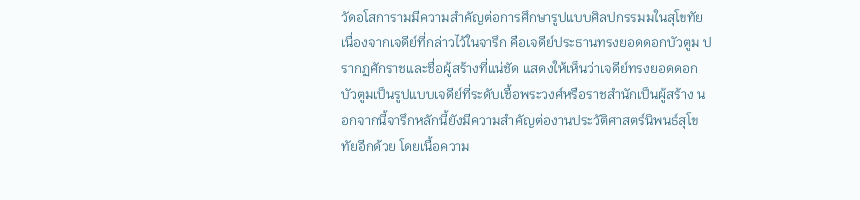วัดอโสการามมีความสำคัญต่อการศึกษารูปแบบศิลปกรรมมในสุโขทัย เนื่องจากเจดีย์ที่กล่าวไว้ในจารึก คือเจดีย์ประธานทรงยอดดอกบัวตูม ปรากฏศักราชและชื่อผู้สร้างที่แน่ชัด แสดงให้เห็นว่าเจดีย์ทรงยอดดอกบัวตูมเป็นรูปแบบเจดีย์ที่ระดับเชื้อพระวงศ์หรือราชสำนักเป็นผู้สร้าง นอกจากนี้จารึกหลักนี้ยังมีความสำคัญต่องานประวัติศาสตร์นิพนธ์สุโขทัยอีกด้วย โดยเนื้อความ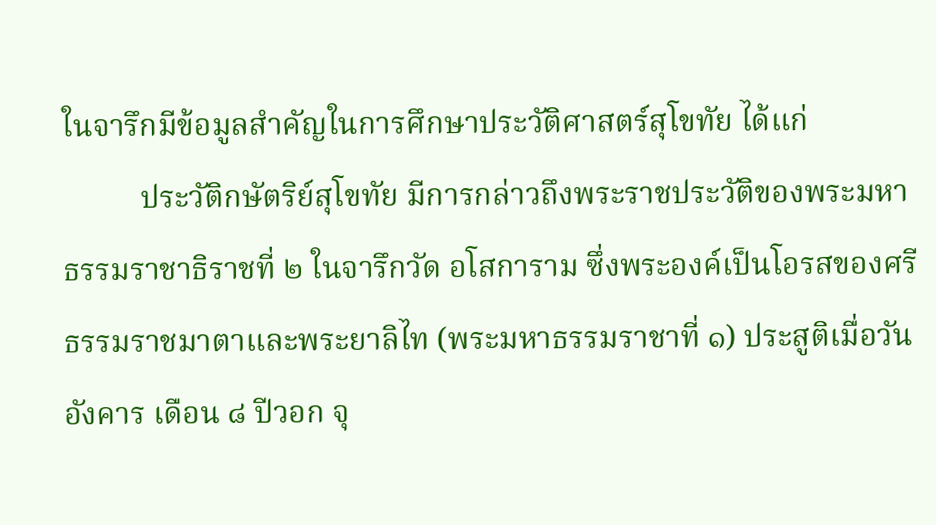ในจารึกมีข้อมูลสำคัญในการศึกษาประวัติศาสตร์สุโขทัย ได้แก่
          ประวัติกษัตริย์สุโขทัย มีการกล่าวถึงพระราชประวัติของพระมหาธรรมราชาธิราชที่ ๒ ในจารึกวัด อโสการาม ซึ่งพระองค์เป็นโอรสของศรีธรรมราชมาตาและพระยาลิไท (พระมหาธรรมราชาที่ ๑) ประสูติเมื่อวันอังคาร เดือน ๘ ปีวอก จุ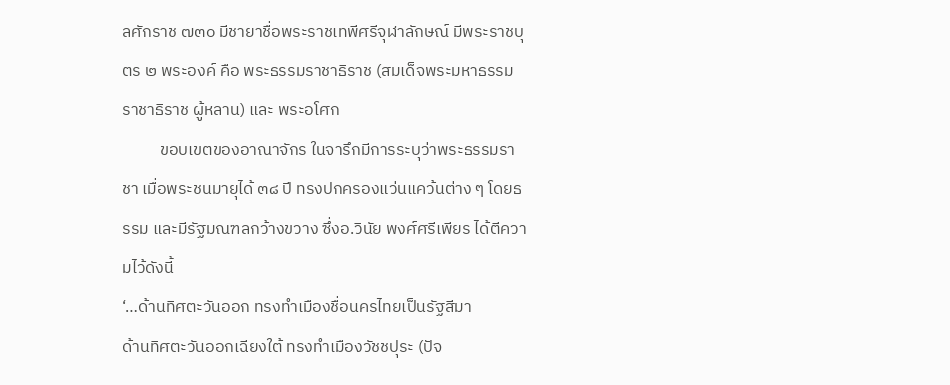ลศักราช ๗๓๐ มีชายาชื่อพระราชเทพีศรีจุฬาลักษณ์ มีพระราชบุตร ๒ พระองค์ คือ พระธรรมราชาธิราช (สมเด็จพระมหาธรรมราชาธิราช ผู้หลาน) และ พระอโศก
          ขอบเขตของอาณาจักร ในจารึกมีการระบุว่าพระธรรมราชา เมื่อพระชนมายุได้ ๓๘ ปี ทรงปกครองแว่นแคว้นต่าง ๆ โดยธรรม และมีรัฐมณฑลกว้างขวาง ซึ่งอ.วินัย พงศ์ศรีเพียร ได้ตีความไว้ดังนี้
‘…ด้านทิศตะวันออก ทรงทำเมืองชื่อนครไทยเป็นรัฐสีมา
ด้านทิศตะวันออกเฉียงใต้ ทรงทำเมืองวัชชปุระ (ปัจ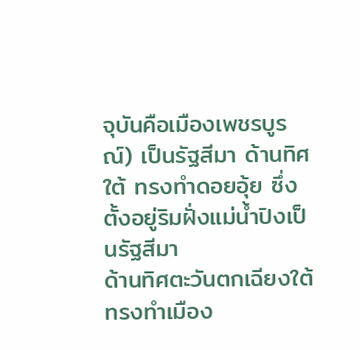จุบันคือเมืองเพชรบูรณ์) เป็นรัฐสีมา ด้านทิศใต้ ทรงทำดอยอุ้ย ซึ่งตั้งอยู่ริมฝั่งแม่น้ำปิงเป็นรัฐสีมา
ด้านทิศตะวันตกเฉียงใต้ ทรงทำเมือง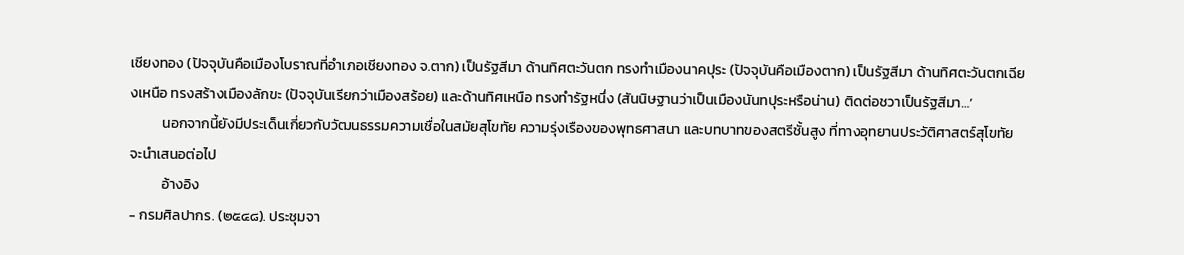เชียงทอง (ปัจจุบันคือเมืองโบราณที่อำเภอเชียงทอง จ.ตาก) เป็นรัฐสีมา ด้านทิศตะวันตก ทรงทำเมืองนาคปุระ (ปัจจุบันคือเมืองตาก) เป็นรัฐสีมา ด้านทิศตะวันตกเฉียงเหนือ ทรงสร้างเมืองลักขะ (ปัจจุบันเรียกว่าเมืองสร้อย) และด้านทิศเหนือ ทรงทำรัฐหนึ่ง (สันนิษฐานว่าเป็นเมืองนันทปุระหรือน่าน) ติดต่อชวาเป็นรัฐสีมา…’
          นอกจากนี้ยังมีประเด็นเกี่ยวกับวัฒนธรรมความเชื่อในสมัยสุโขทัย ความรุ่งเรืองของพุทธศาสนา และบทบาทของสตรีชั้นสูง ที่ทางอุทยานประวัติศาสตร์สุโขทัย จะนำเสนอต่อไป
          อ้างอิง
- กรมศิลปากร. (๒๕๔๘). ประชุมจา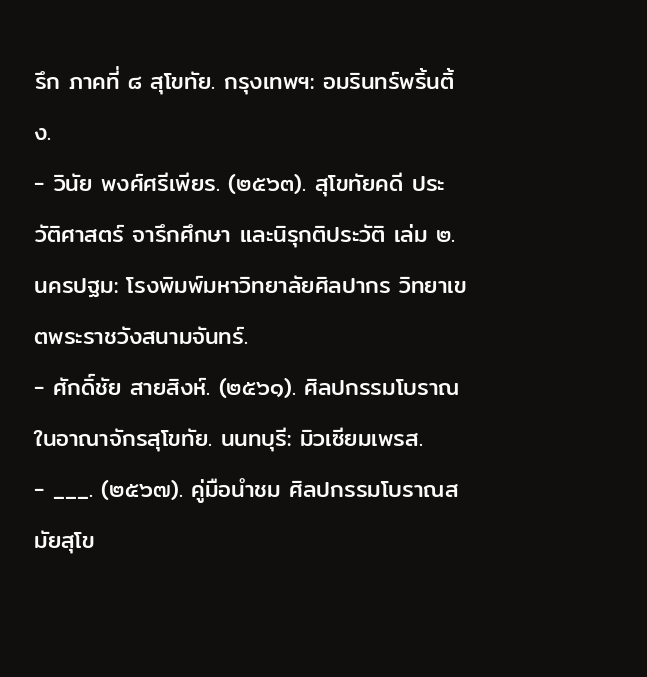รึก ภาคที่ ๘ สุโขทัย. กรุงเทพฯ: อมรินทร์พริ้นติ้ง.
- วินัย พงศ์ศรีเพียร. (๒๕๖๓). สุโขทัยคดี ประวัติศาสตร์ จารึกศึกษา และนิรุกติประวัติ เล่ม ๒. นครปฐม: โรงพิมพ์มหาวิทยาลัยศิลปากร วิทยาเขตพระราชวังสนามจันทร์.
- ศักดิ์ชัย สายสิงห์. (๒๕๖๑). ศิลปกรรมโบราณในอาณาจักรสุโขทัย. นนทบุรี: มิวเซียมเพรส.
- ___. (๒๕๖๗). คู่มือนำชม ศิลปกรรมโบราณสมัยสุโข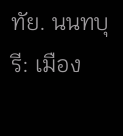ทัย. นนทบุรี: เมือง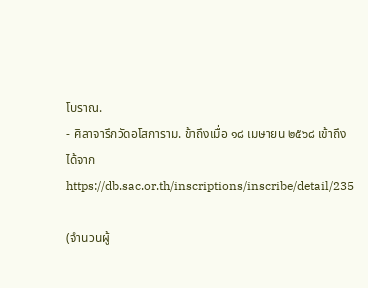โบราณ.
- ศิลาจารึกวัดอโสการาม. ข้าถึงเมื่อ ๑๘ เมษายน ๒๕๖๘ เข้าถึงได้จาก
https://db.sac.or.th/inscriptions/inscribe/detail/235

(จำนวนผู้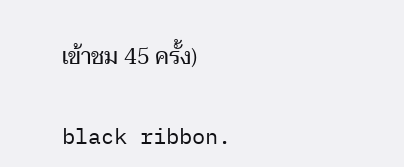เข้าชม 45 ครั้ง)

black ribbon.